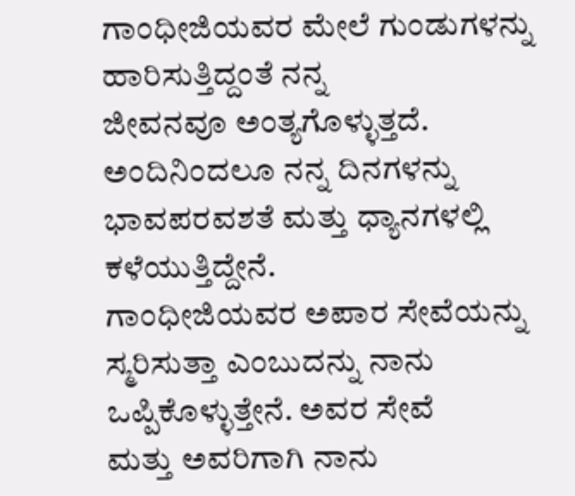ಗಾಂಧೀಜಿಯವರ ಮೇಲೆ ಗುಂಡುಗಳನ್ನು ಹಾರಿಸುತ್ತಿದ್ದಂತೆ ನನ್ನ
ಜೀವನವೂ ಅಂತ್ಯಗೊಳ್ಳುತ್ತದೆ. ಅಂದಿನಿಂದಲೂ ನನ್ನ ದಿನಗಳನ್ನು
ಭಾವಪರವಶತೆ ಮತ್ತು ಧ್ಯಾನಗಳಲ್ಲಿ ಕಳೆಯುತ್ತಿದ್ದೇನೆ.
ಗಾಂಧೀಜಿಯವರ ಅಪಾರ ಸೇವೆಯನ್ನು
ಸ್ಮರಿಸುತ್ತಾ ಎಂಬುದನ್ನು ನಾನು ಒಪ್ಪಿಕೊಳ್ಳುತ್ತೇನೆ. ಅವರ ಸೇವೆ
ಮತ್ತು ಅವರಿಗಾಗಿ ನಾನು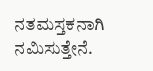ನತಮಸ್ತಕನಾಗಿ ನಮಿಸುತ್ತೇನೆ.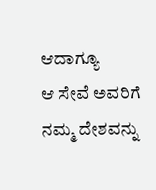ಆದಾಗ್ಯೂ
ಆ ಸೇವೆ ಅವರಿಗೆ ನಮ್ಮ ದೇಶವನ್ನು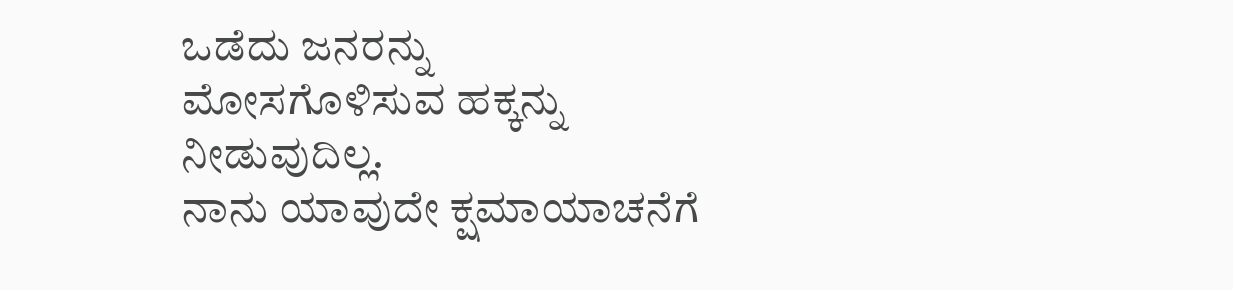ಒಡೆದು ಜನರನ್ನು
ಮೋಸಗೊಳಿಸುವ ಹಕ್ಕನ್ನು ನೀಡುವುದಿಲ್ಲ.
ನಾನು ಯಾವುದೇ ಕ್ಷಮಾಯಾಚನೆಗೆ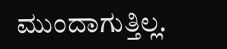ಮುಂದಾಗುತ್ತಿಲ್ಲ.